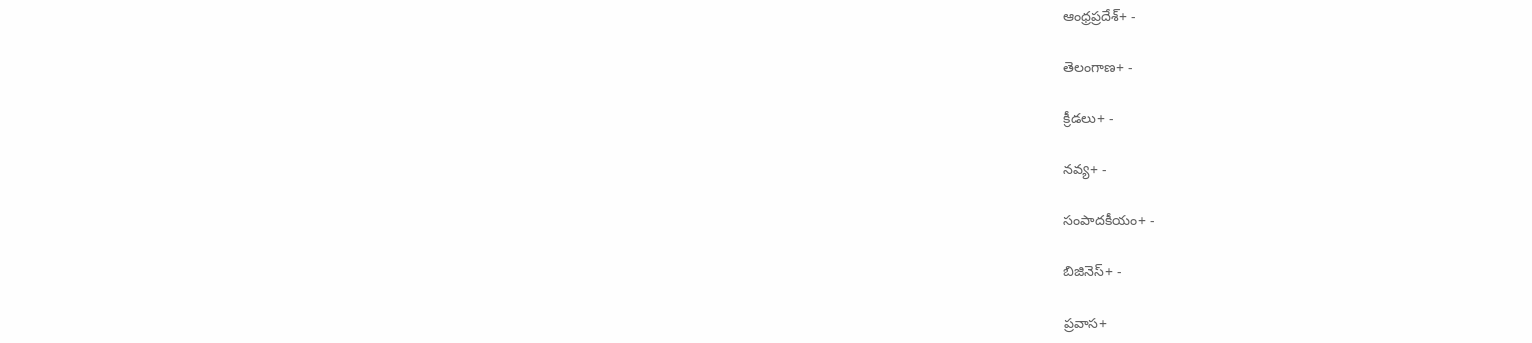ఆంధ్రప్రదేశ్+ -

తెలంగాణ+ -

క్రీడలు+ -

నవ్య+ -

సంపాదకీయం+ -

బిజినెస్+ -

ప్రవాస+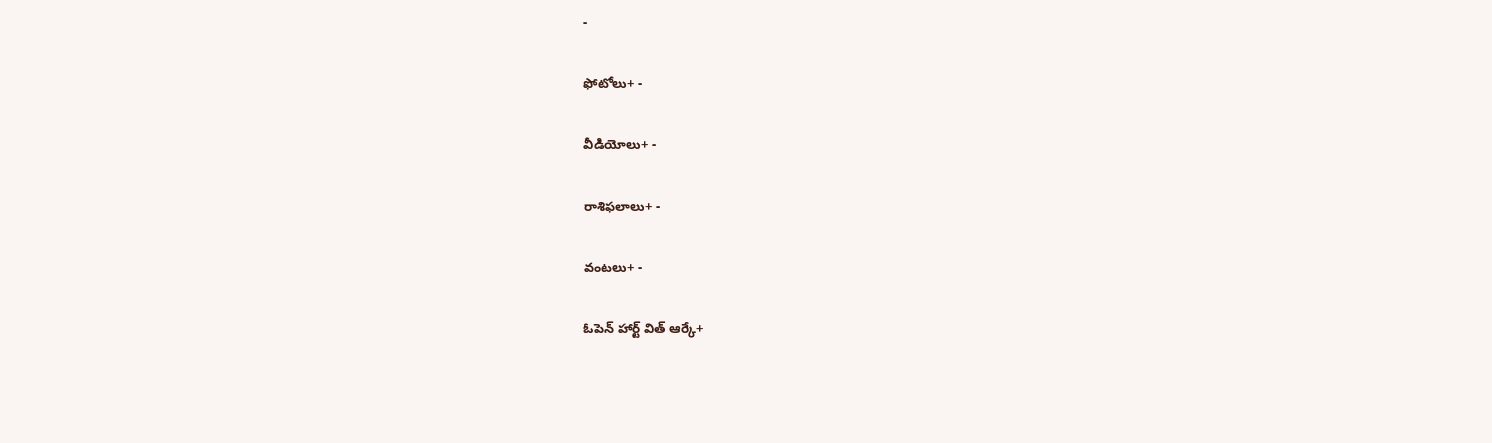-

ఫోటోలు+ -

వీడియోలు+ -

రాశిఫలాలు+ -

వంటలు+ -

ఓపెన్ హార్ట్ విత్ ఆర్కే+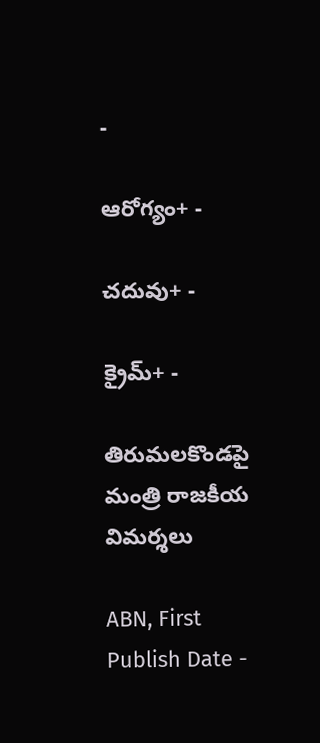-

ఆరోగ్యం+ -

చదువు+ -

క్రైమ్+ -

తిరుమలకొండపై మంత్రి రాజకీయ విమర్శలు

ABN, First Publish Date -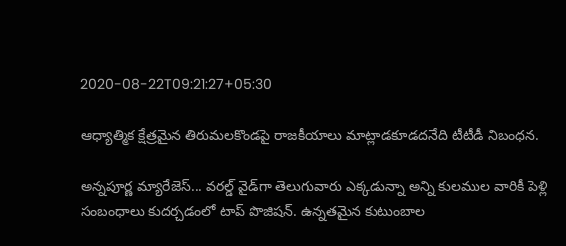2020-08-22T09:21:27+05:30

ఆధ్యాత్మిక క్షేత్రమైన తిరుమలకొండపై రాజకీయాలు మాట్లాడకూడదనేది టీటీడీ నిబంధన.

అన్నపూర్ణ మ్యారేజెస్... వరల్డ్ వైడ్‌గా తెలుగువారు ఎక్కడున్నా అన్ని కులముల వారికీ పెళ్లి సంబంధాలు కుదర్చడంలో టాప్ పొజిషన్. ఉన్నతమైన కుటుంబాల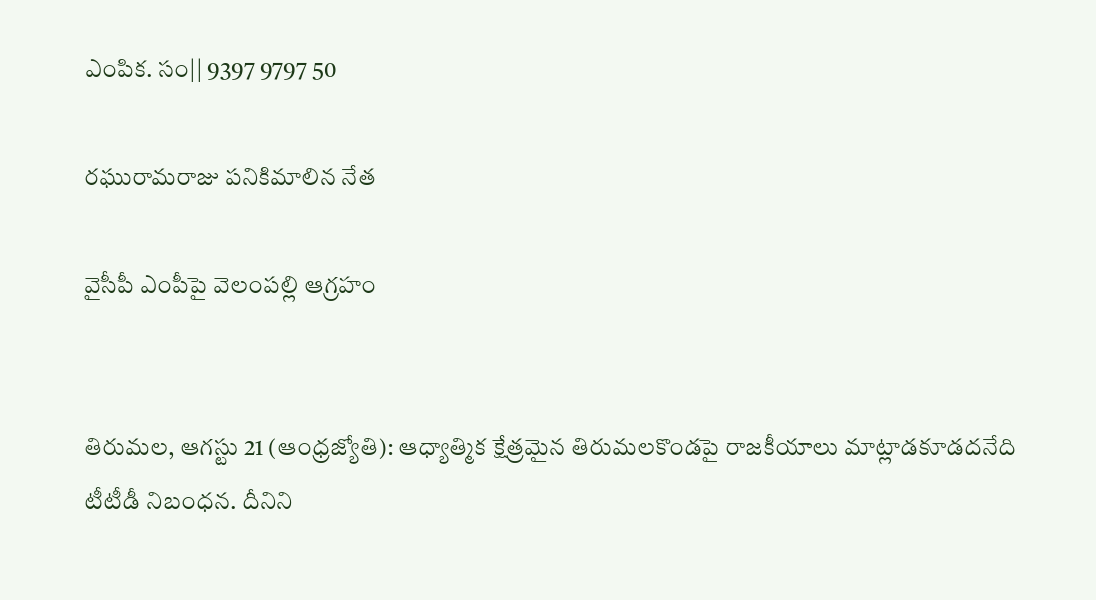ఎంపిక. సం|| 9397 9797 50

రఘురామరాజు పనికిమాలిన నేత

వైసీపీ ఎంపీపై వెలంపల్లి ఆగ్రహం


తిరుమల, ఆగస్టు 21 (ఆంధ్రజ్యోతి): ఆధ్యాత్మిక క్షేత్రమైన తిరుమలకొండపై రాజకీయాలు మాట్లాడకూడదనేది టీటీడీ నిబంధన. దీనిని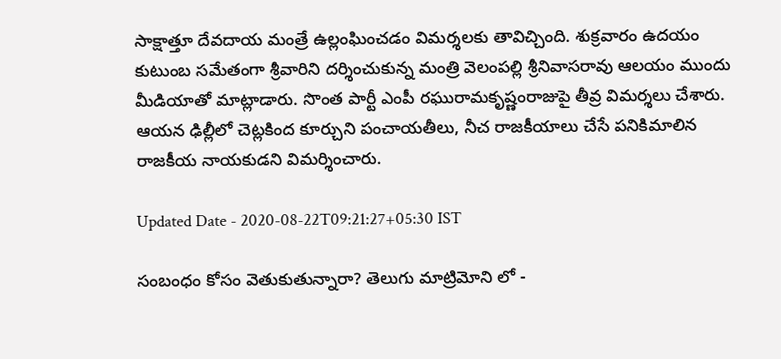సాక్షాత్తూ దేవదాయ మంత్రే ఉల్లంఘించడం విమర్శలకు తావిచ్చింది. శుక్రవారం ఉదయం కుటుంబ సమేతంగా శ్రీవారిని దర్శించుకున్న మంత్రి వెలంపల్లి శ్రీనివాసరావు ఆలయం ముందు మీడియాతో మాట్లాడారు. సొంత పార్టీ ఎంపీ రఘురామకృష్ణంరాజుపై తీవ్ర విమర్శలు చేశారు. ఆయన ఢిల్లీలో చెట్లకింద కూర్చుని పంచాయతీలు, నీచ రాజకీయాలు చేసే పనికిమాలిన రాజకీయ నాయకుడని విమర్శించారు.

Updated Date - 2020-08-22T09:21:27+05:30 IST

సంబంధం కోసం వెతుకుతున్నారా? తెలుగు మాట్రిమోని లో -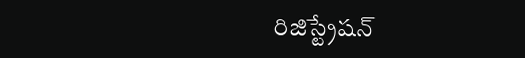రిజిస్ట్రేషన్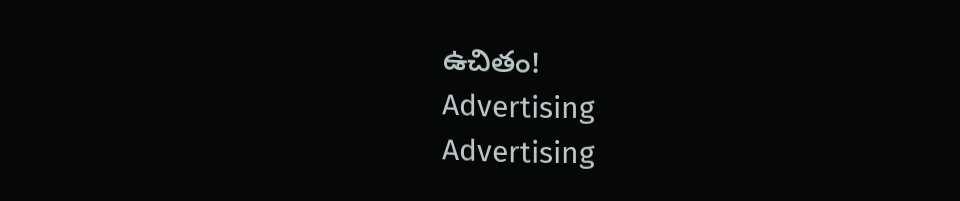ఉచితం!
Advertising
Advertising